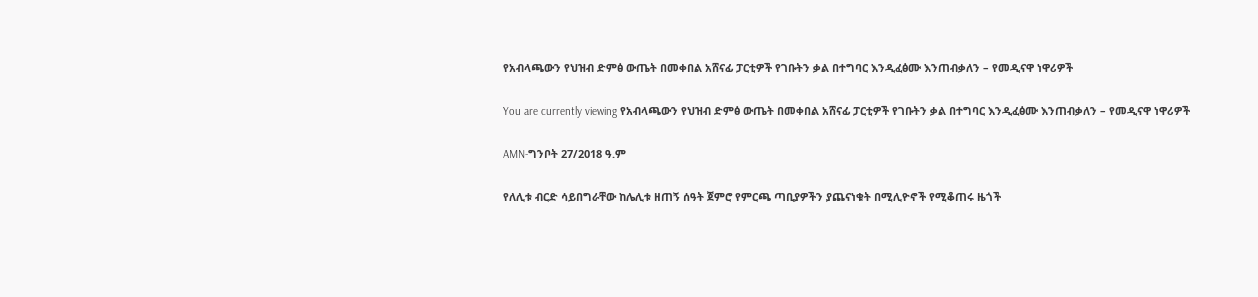የአብላጫውን የህዝብ ድምፅ ውጤት በመቀበል አሸናፊ ፓርቲዎች የገቡትን ቃል በተግባር እንዲፈፅሙ እንጠብቃለን – የመዲናዋ ነዋሪዎች

You are currently viewing የአብላጫውን የህዝብ ድምፅ ውጤት በመቀበል አሸናፊ ፓርቲዎች የገቡትን ቃል በተግባር እንዲፈፅሙ እንጠብቃለን – የመዲናዋ ነዋሪዎች

AMN-ግንቦት 27/2018 ዓ.ም

የለሊቱ ብርድ ሳይበግራቸው ከሌሊቱ ዘጠኝ ሰዓት ጀምሮ የምርጫ ጣቢያዎችን ያጨናነቁት በሚሊዮኖች የሚቆጠሩ ዜጎች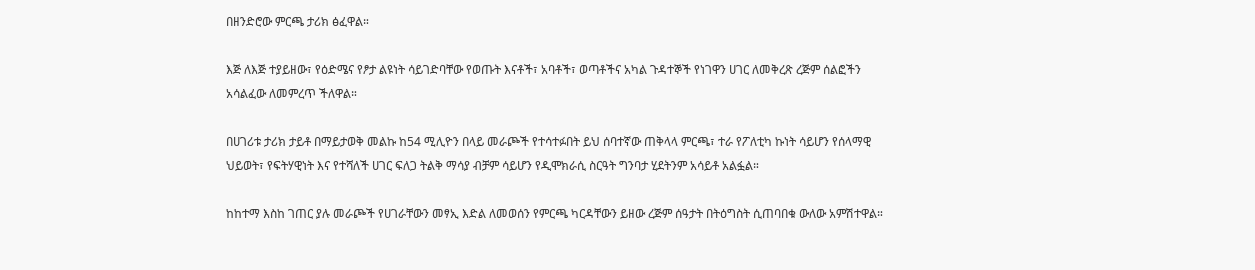በዘንድሮው ምርጫ ታሪክ ፅፈዋል።

እጅ ለእጅ ተያይዘው፣ የዕድሜና የፆታ ልዩነት ሳይገድባቸው የወጡት እናቶች፣ አባቶች፣ ወጣቶችና አካል ጉዳተኞች የነገዋን ሀገር ለመቅረጽ ረጅም ሰልፎችን አሳልፈው ለመምረጥ ችለዋል።

በሀገሪቱ ታሪክ ታይቶ በማይታወቅ መልኩ ከ54 ሚሊዮን በላይ መራጮች የተሳተፉበት ይህ ሰባተኛው ጠቅላላ ምርጫ፣ ተራ የፖለቲካ ኩነት ሳይሆን የሰላማዊ ህይወት፣ የፍትሃዊነት እና የተሻለች ሀገር ፍለጋ ትልቅ ማሳያ ብቻም ሳይሆን የዲሞክራሲ ስርዓት ግንባታ ሂደትንም አሳይቶ አልፏል።

ከከተማ እስከ ገጠር ያሉ መራጮች የሀገራቸውን መፃኢ እድል ለመወሰን የምርጫ ካርዳቸውን ይዘው ረጅም ሰዓታት በትዕግስት ሲጠባበቁ ውለው አምሽተዋል።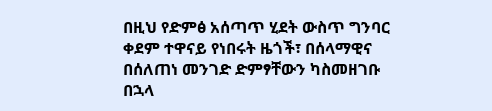በዚህ የድምፅ አሰጣጥ ሂደት ውስጥ ግንባር ቀደም ተዋናይ የነበሩት ዜጎች፣ በሰላማዊና በሰለጠነ መንገድ ድምፃቸውን ካስመዘገቡ በኋላ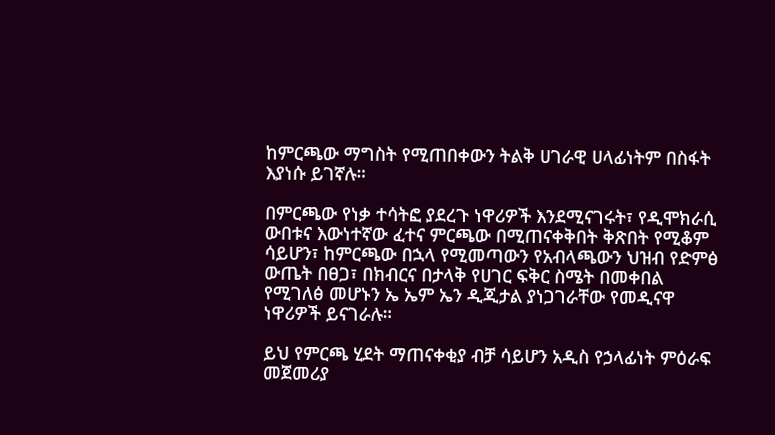ከምርጫው ማግስት የሚጠበቀውን ትልቅ ሀገራዊ ሀላፊነትም በስፋት እያነሱ ይገኛሉ።

በምርጫው የነቃ ተሳትፎ ያደረጉ ነዋሪዎች እንደሚናገሩት፣ የዲሞክራሲ ውበቱና እውነተኛው ፈተና ምርጫው በሚጠናቀቅበት ቅጽበት የሚቆም ሳይሆን፣ ከምርጫው በኋላ የሚመጣውን የአብላጫውን ህዝብ የድምፅ ውጤት በፀጋ፣ በክብርና በታላቅ የሀገር ፍቅር ስሜት በመቀበል የሚገለፅ መሆኑን ኤ ኤም ኤን ዲጂታል ያነጋገራቸው የመዲናዋ ነዋሪዎች ይናገራሉ።

ይህ የምርጫ ሂደት ማጠናቀቂያ ብቻ ሳይሆን አዲስ የኃላፊነት ምዕራፍ መጀመሪያ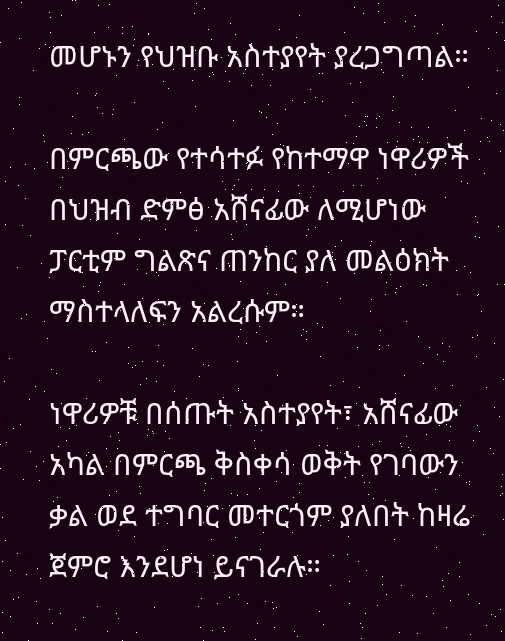መሆኑን የህዝቡ አስተያየት ያረጋግጣል።

በምርጫው የተሳተፉ የከተማዋ ነዋሪዎች በህዝብ ድምፅ አሸናፊው ለሚሆነው ፓርቲም ግልጽና ጠንከር ያለ መልዕክት ማስተላለፍን አልረሱም።

ነዋሪዎቹ በሰጡት አስተያየት፣ አሸናፊው አካል በምርጫ ቅስቀሳ ወቅት የገባውን ቃል ወደ ተግባር መተርጎም ያለበት ከዛሬ ጀምሮ እንደሆነ ይናገራሉ።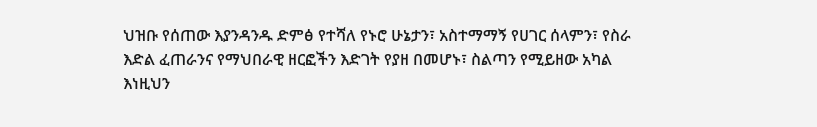ህዝቡ የሰጠው እያንዳንዱ ድምፅ የተሻለ የኑሮ ሁኔታን፣ አስተማማኝ የሀገር ሰላምን፣ የስራ እድል ፈጠራንና የማህበራዊ ዘርፎችን እድገት የያዘ በመሆኑ፣ ስልጣን የሚይዘው አካል እነዚህን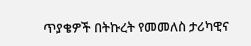ጥያቄዎች በትኩረት የመመለስ ታሪካዊና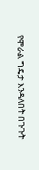የሞራል ግዴታ እንዳለበት በጉጉት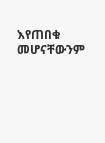እየጠበቁ መሆናቸውንም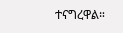ተናግረዋል።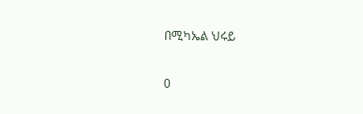በሚካኤል ህሩይ

0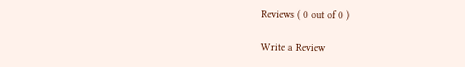Reviews ( 0 out of 0 )

Write a Review